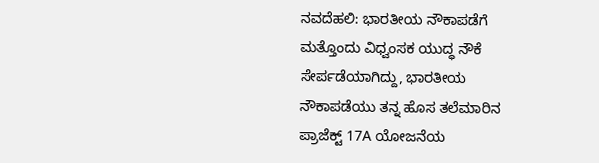ನವದೆಹಲಿ: ಭಾರತೀಯ ನೌಕಾಪಡೆಗೆ ಮತ್ತೊಂದು ವಿಧ್ವಂಸಕ ಯುದ್ಧ ನೌಕೆ ಸೇರ್ಪಡೆಯಾಗಿದ್ದು, ಭಾರತೀಯ ನೌಕಾಪಡೆಯು ತನ್ನ ಹೊಸ ತಲೆಮಾರಿನ ಪ್ರಾಜೆಕ್ಟ್ 17A ಯೋಜನೆಯ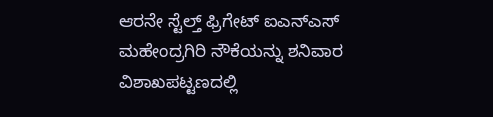ಆರನೇ ಸ್ಟೆಲ್ತ್ ಫ್ರಿಗೇಟ್ ಐಎನ್ಎಸ್ ಮಹೇಂದ್ರಗಿರಿ ನೌಕೆಯನ್ನು ಶನಿವಾರ ವಿಶಾಖಪಟ್ಟಣದಲ್ಲಿ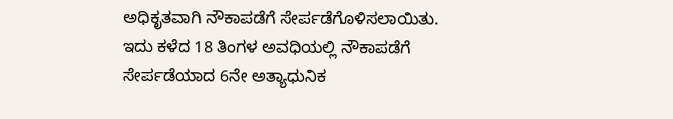ಅಧಿಕೃತವಾಗಿ ನೌಕಾಪಡೆಗೆ ಸೇರ್ಪಡೆಗೊಳಿಸಲಾಯಿತು.
ಇದು ಕಳೆದ 18 ತಿಂಗಳ ಅವಧಿಯಲ್ಲಿ ನೌಕಾಪಡೆಗೆ ಸೇರ್ಪಡೆಯಾದ 6ನೇ ಅತ್ಯಾಧುನಿಕ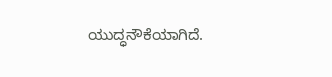ಯುದ್ಧನೌಕೆಯಾಗಿದೆ.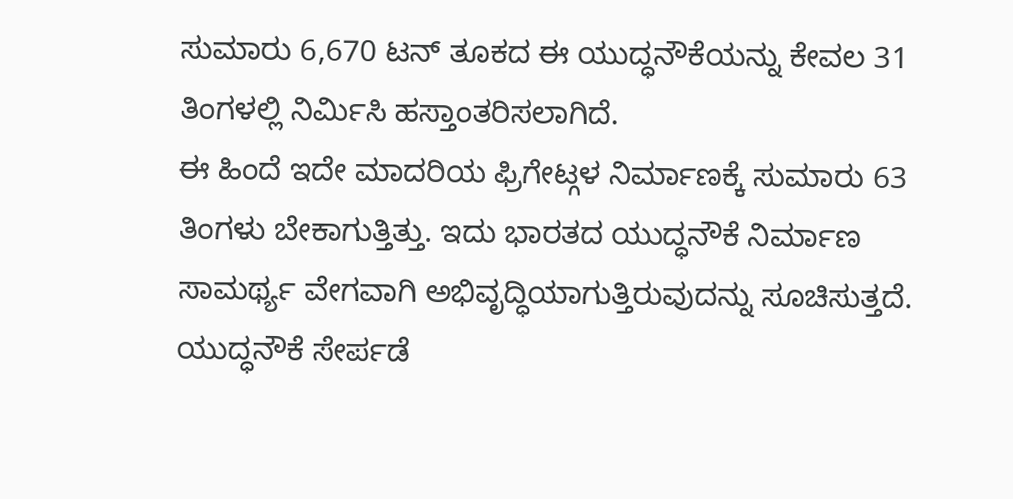ಸುಮಾರು 6,670 ಟನ್ ತೂಕದ ಈ ಯುದ್ಧನೌಕೆಯನ್ನು ಕೇವಲ 31 ತಿಂಗಳಲ್ಲಿ ನಿರ್ಮಿಸಿ ಹಸ್ತಾಂತರಿಸಲಾಗಿದೆ.
ಈ ಹಿಂದೆ ಇದೇ ಮಾದರಿಯ ಫ್ರಿಗೇಟ್ಗಳ ನಿರ್ಮಾಣಕ್ಕೆ ಸುಮಾರು 63 ತಿಂಗಳು ಬೇಕಾಗುತ್ತಿತ್ತು. ಇದು ಭಾರತದ ಯುದ್ಧನೌಕೆ ನಿರ್ಮಾಣ ಸಾಮರ್ಥ್ಯ ವೇಗವಾಗಿ ಅಭಿವೃದ್ಧಿಯಾಗುತ್ತಿರುವುದನ್ನು ಸೂಚಿಸುತ್ತದೆ.
ಯುದ್ಧನೌಕೆ ಸೇರ್ಪಡೆ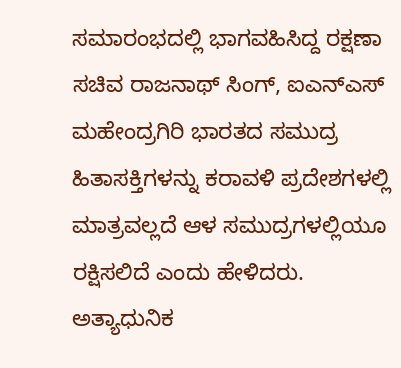ಸಮಾರಂಭದಲ್ಲಿ ಭಾಗವಹಿಸಿದ್ದ ರಕ್ಷಣಾ ಸಚಿವ ರಾಜನಾಥ್ ಸಿಂಗ್, ಐಎನ್ಎಸ್ ಮಹೇಂದ್ರಗಿರಿ ಭಾರತದ ಸಮುದ್ರ ಹಿತಾಸಕ್ತಿಗಳನ್ನು ಕರಾವಳಿ ಪ್ರದೇಶಗಳಲ್ಲಿ ಮಾತ್ರವಲ್ಲದೆ ಆಳ ಸಮುದ್ರಗಳಲ್ಲಿಯೂ ರಕ್ಷಿಸಲಿದೆ ಎಂದು ಹೇಳಿದರು.
ಅತ್ಯಾಧುನಿಕ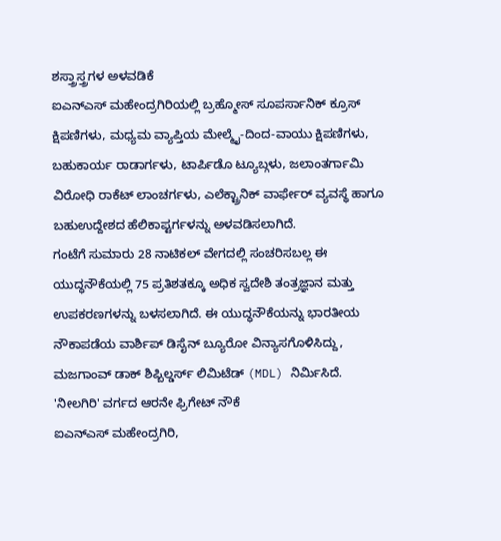ಶಸ್ತ್ರಾಸ್ತ್ರಗಳ ಅಳವಡಿಕೆ
ಐಎನ್ಎಸ್ ಮಹೇಂದ್ರಗಿರಿಯಲ್ಲಿ ಬ್ರಹ್ಮೋಸ್ ಸೂಪರ್ಸಾನಿಕ್ ಕ್ರೂಸ್ ಕ್ಷಿಪಣಿಗಳು, ಮಧ್ಯಮ ವ್ಯಾಪ್ತಿಯ ಮೇಲ್ಮೈ-ದಿಂದ-ವಾಯು ಕ್ಷಿಪಣಿಗಳು, ಬಹುಕಾರ್ಯ ರಾಡಾರ್ಗಳು, ಟಾರ್ಪಿಡೊ ಟ್ಯೂಬ್ಗಳು, ಜಲಾಂತರ್ಗಾಮಿ ವಿರೋಧಿ ರಾಕೆಟ್ ಲಾಂಚರ್ಗಳು, ಎಲೆಕ್ಟ್ರಾನಿಕ್ ವಾರ್ಫೇರ್ ವ್ಯವಸ್ಥೆ ಹಾಗೂ ಬಹುಉದ್ದೇಶದ ಹೆಲಿಕಾಪ್ಟರ್ಗಳನ್ನು ಅಳವಡಿಸಲಾಗಿದೆ.
ಗಂಟೆಗೆ ಸುಮಾರು 28 ನಾಟಿಕಲ್ ವೇಗದಲ್ಲಿ ಸಂಚರಿಸಬಲ್ಲ ಈ ಯುದ್ಧನೌಕೆಯಲ್ಲಿ 75 ಪ್ರತಿಶತಕ್ಕೂ ಅಧಿಕ ಸ್ವದೇಶಿ ತಂತ್ರಜ್ಞಾನ ಮತ್ತು ಉಪಕರಣಗಳನ್ನು ಬಳಸಲಾಗಿದೆ. ಈ ಯುದ್ಧನೌಕೆಯನ್ನು ಭಾರತೀಯ ನೌಕಾಪಡೆಯ ವಾರ್ಶಿಪ್ ಡಿಸೈನ್ ಬ್ಯೂರೋ ವಿನ್ಯಾಸಗೊಳಿಸಿದ್ದು, ಮಜಗಾಂವ್ ಡಾಕ್ ಶಿಪ್ಬಿಲ್ಡರ್ಸ್ ಲಿಮಿಟೆಡ್ (MDL) ನಿರ್ಮಿಸಿದೆ.
'ನೀಲಗಿರಿ' ವರ್ಗದ ಆರನೇ ಫ್ರಿಗೇಟ್ ನೌಕೆ
ಐಎನ್ಎಸ್ ಮಹೇಂದ್ರಗಿರಿ,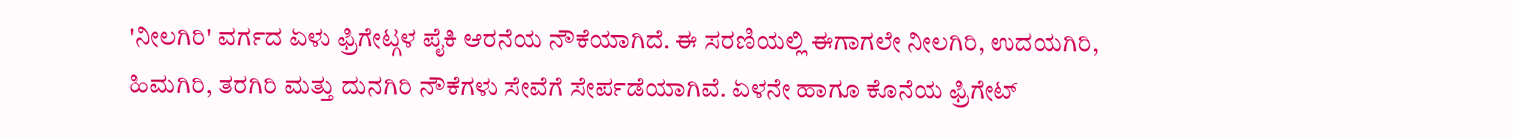'ನೀಲಗಿರಿ' ವರ್ಗದ ಏಳು ಫ್ರಿಗೇಟ್ಗಳ ಪೈಕಿ ಆರನೆಯ ನೌಕೆಯಾಗಿದೆ. ಈ ಸರಣಿಯಲ್ಲಿ ಈಗಾಗಲೇ ನೀಲಗಿರಿ, ಉದಯಗಿರಿ, ಹಿಮಗಿರಿ, ತರಗಿರಿ ಮತ್ತು ದುನಗಿರಿ ನೌಕೆಗಳು ಸೇವೆಗೆ ಸೇರ್ಪಡೆಯಾಗಿವೆ. ಏಳನೇ ಹಾಗೂ ಕೊನೆಯ ಫ್ರಿಗೇಟ್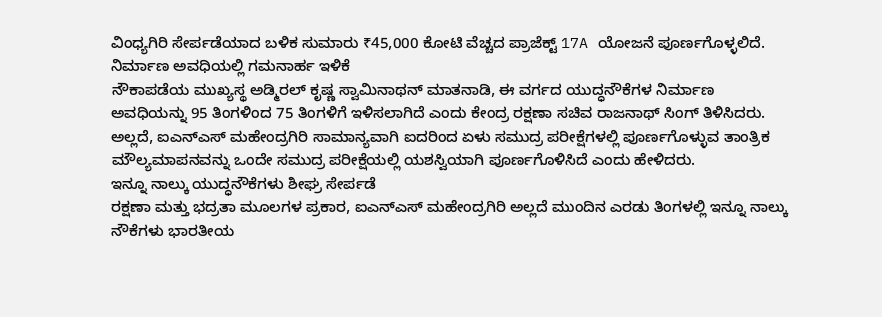ವಿಂಧ್ಯಗಿರಿ ಸೇರ್ಪಡೆಯಾದ ಬಳಿಕ ಸುಮಾರು ₹45,000 ಕೋಟಿ ವೆಚ್ಚದ ಪ್ರಾಜೆಕ್ಟ್ 17A ಯೋಜನೆ ಪೂರ್ಣಗೊಳ್ಳಲಿದೆ.
ನಿರ್ಮಾಣ ಅವಧಿಯಲ್ಲಿ ಗಮನಾರ್ಹ ಇಳಿಕೆ
ನೌಕಾಪಡೆಯ ಮುಖ್ಯಸ್ಥ ಅಡ್ಮಿರಲ್ ಕೃಷ್ಣ ಸ್ವಾಮಿನಾಥನ್ ಮಾತನಾಡಿ, ಈ ವರ್ಗದ ಯುದ್ಧನೌಕೆಗಳ ನಿರ್ಮಾಣ ಅವಧಿಯನ್ನು 95 ತಿಂಗಳಿಂದ 75 ತಿಂಗಳಿಗೆ ಇಳಿಸಲಾಗಿದೆ ಎಂದು ಕೇಂದ್ರ ರಕ್ಷಣಾ ಸಚಿವ ರಾಜನಾಥ್ ಸಿಂಗ್ ತಿಳಿಸಿದರು.
ಅಲ್ಲದೆ, ಐಎನ್ಎಸ್ ಮಹೇಂದ್ರಗಿರಿ ಸಾಮಾನ್ಯವಾಗಿ ಐದರಿಂದ ಏಳು ಸಮುದ್ರ ಪರೀಕ್ಷೆಗಳಲ್ಲಿ ಪೂರ್ಣಗೊಳ್ಳುವ ತಾಂತ್ರಿಕ ಮೌಲ್ಯಮಾಪನವನ್ನು ಒಂದೇ ಸಮುದ್ರ ಪರೀಕ್ಷೆಯಲ್ಲಿ ಯಶಸ್ವಿಯಾಗಿ ಪೂರ್ಣಗೊಳಿಸಿದೆ ಎಂದು ಹೇಳಿದರು.
ಇನ್ನೂ ನಾಲ್ಕು ಯುದ್ಧನೌಕೆಗಳು ಶೀಘ್ರ ಸೇರ್ಪಡೆ
ರಕ್ಷಣಾ ಮತ್ತು ಭದ್ರತಾ ಮೂಲಗಳ ಪ್ರಕಾರ, ಐಎನ್ಎಸ್ ಮಹೇಂದ್ರಗಿರಿ ಅಲ್ಲದೆ ಮುಂದಿನ ಎರಡು ತಿಂಗಳಲ್ಲಿ ಇನ್ನೂ ನಾಲ್ಕು ನೌಕೆಗಳು ಭಾರತೀಯ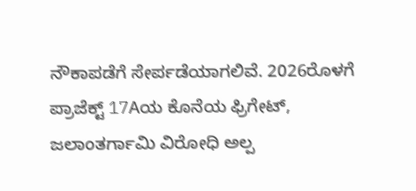ನೌಕಾಪಡೆಗೆ ಸೇರ್ಪಡೆಯಾಗಲಿವೆ. 2026ರೊಳಗೆ ಪ್ರಾಜೆಕ್ಟ್ 17Aಯ ಕೊನೆಯ ಫ್ರಿಗೇಟ್, ಜಲಾಂತರ್ಗಾಮಿ ವಿರೋಧಿ ಅಲ್ಪ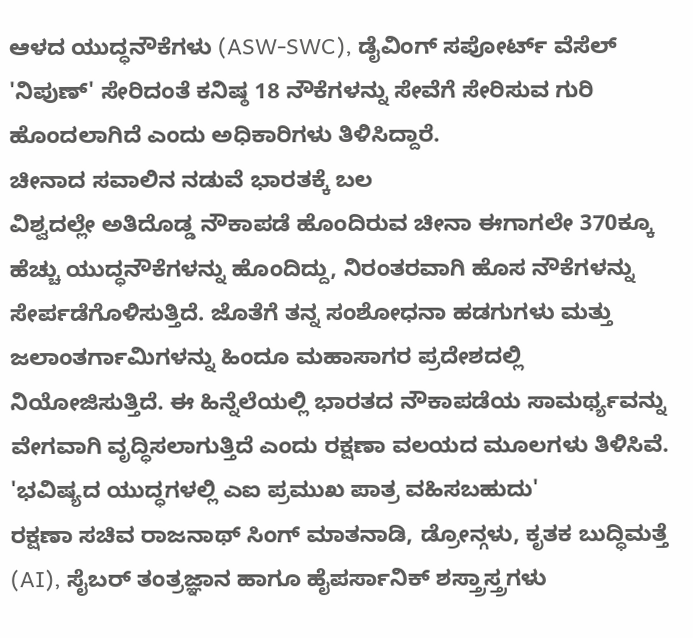ಆಳದ ಯುದ್ಧನೌಕೆಗಳು (ASW-SWC), ಡೈವಿಂಗ್ ಸಪೋರ್ಟ್ ವೆಸೆಲ್ 'ನಿಪುಣ್' ಸೇರಿದಂತೆ ಕನಿಷ್ಠ 18 ನೌಕೆಗಳನ್ನು ಸೇವೆಗೆ ಸೇರಿಸುವ ಗುರಿ ಹೊಂದಲಾಗಿದೆ ಎಂದು ಅಧಿಕಾರಿಗಳು ತಿಳಿಸಿದ್ದಾರೆ.
ಚೀನಾದ ಸವಾಲಿನ ನಡುವೆ ಭಾರತಕ್ಕೆ ಬಲ
ವಿಶ್ವದಲ್ಲೇ ಅತಿದೊಡ್ಡ ನೌಕಾಪಡೆ ಹೊಂದಿರುವ ಚೀನಾ ಈಗಾಗಲೇ 370ಕ್ಕೂ ಹೆಚ್ಚು ಯುದ್ಧನೌಕೆಗಳನ್ನು ಹೊಂದಿದ್ದು, ನಿರಂತರವಾಗಿ ಹೊಸ ನೌಕೆಗಳನ್ನು ಸೇರ್ಪಡೆಗೊಳಿಸುತ್ತಿದೆ. ಜೊತೆಗೆ ತನ್ನ ಸಂಶೋಧನಾ ಹಡಗುಗಳು ಮತ್ತು ಜಲಾಂತರ್ಗಾಮಿಗಳನ್ನು ಹಿಂದೂ ಮಹಾಸಾಗರ ಪ್ರದೇಶದಲ್ಲಿ ನಿಯೋಜಿಸುತ್ತಿದೆ. ಈ ಹಿನ್ನೆಲೆಯಲ್ಲಿ ಭಾರತದ ನೌಕಾಪಡೆಯ ಸಾಮರ್ಥ್ಯವನ್ನು ವೇಗವಾಗಿ ವೃದ್ಧಿಸಲಾಗುತ್ತಿದೆ ಎಂದು ರಕ್ಷಣಾ ವಲಯದ ಮೂಲಗಳು ತಿಳಿಸಿವೆ.
'ಭವಿಷ್ಯದ ಯುದ್ಧಗಳಲ್ಲಿ ಎಐ ಪ್ರಮುಖ ಪಾತ್ರ ವಹಿಸಬಹುದು'
ರಕ್ಷಣಾ ಸಚಿವ ರಾಜನಾಥ್ ಸಿಂಗ್ ಮಾತನಾಡಿ, ಡ್ರೋನ್ಗಳು, ಕೃತಕ ಬುದ್ಧಿಮತ್ತೆ (AI), ಸೈಬರ್ ತಂತ್ರಜ್ಞಾನ ಹಾಗೂ ಹೈಪರ್ಸಾನಿಕ್ ಶಸ್ತ್ರಾಸ್ತ್ರಗಳು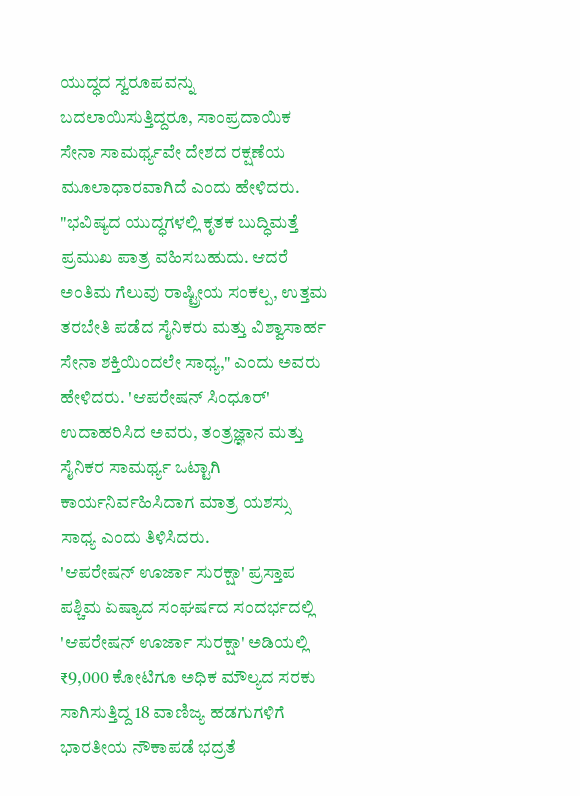ಯುದ್ಧದ ಸ್ವರೂಪವನ್ನು ಬದಲಾಯಿಸುತ್ತಿದ್ದರೂ, ಸಾಂಪ್ರದಾಯಿಕ ಸೇನಾ ಸಾಮರ್ಥ್ಯವೇ ದೇಶದ ರಕ್ಷಣೆಯ ಮೂಲಾಧಾರವಾಗಿದೆ ಎಂದು ಹೇಳಿದರು.
"ಭವಿಷ್ಯದ ಯುದ್ಧಗಳಲ್ಲಿ ಕೃತಕ ಬುದ್ಧಿಮತ್ತೆ ಪ್ರಮುಖ ಪಾತ್ರ ವಹಿಸಬಹುದು. ಆದರೆ ಅಂತಿಮ ಗೆಲುವು ರಾಷ್ಟ್ರೀಯ ಸಂಕಲ್ಪ, ಉತ್ತಮ ತರಬೇತಿ ಪಡೆದ ಸೈನಿಕರು ಮತ್ತು ವಿಶ್ವಾಸಾರ್ಹ ಸೇನಾ ಶಕ್ತಿಯಿಂದಲೇ ಸಾಧ್ಯ," ಎಂದು ಅವರು ಹೇಳಿದರು. 'ಆಪರೇಷನ್ ಸಿಂಧೂರ್' ಉದಾಹರಿಸಿದ ಅವರು, ತಂತ್ರಜ್ಞಾನ ಮತ್ತು ಸೈನಿಕರ ಸಾಮರ್ಥ್ಯ ಒಟ್ಟಾಗಿ ಕಾರ್ಯನಿರ್ವಹಿಸಿದಾಗ ಮಾತ್ರ ಯಶಸ್ಸು ಸಾಧ್ಯ ಎಂದು ತಿಳಿಸಿದರು.
'ಆಪರೇಷನ್ ಊರ್ಜಾ ಸುರಕ್ಷಾ' ಪ್ರಸ್ತಾಪ
ಪಶ್ಚಿಮ ಏಷ್ಯಾದ ಸಂಘರ್ಷದ ಸಂದರ್ಭದಲ್ಲಿ 'ಆಪರೇಷನ್ ಊರ್ಜಾ ಸುರಕ್ಷಾ' ಅಡಿಯಲ್ಲಿ ₹9,000 ಕೋಟಿಗೂ ಅಧಿಕ ಮೌಲ್ಯದ ಸರಕು ಸಾಗಿಸುತ್ತಿದ್ದ 18 ವಾಣಿಜ್ಯ ಹಡಗುಗಳಿಗೆ ಭಾರತೀಯ ನೌಕಾಪಡೆ ಭದ್ರತೆ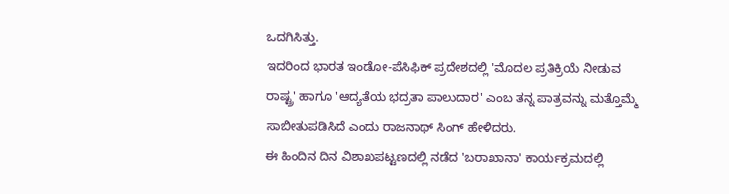ಒದಗಿಸಿತ್ತು.
ಇದರಿಂದ ಭಾರತ ಇಂಡೋ-ಪೆಸಿಫಿಕ್ ಪ್ರದೇಶದಲ್ಲಿ 'ಮೊದಲ ಪ್ರತಿಕ್ರಿಯೆ ನೀಡುವ ರಾಷ್ಟ್ರ' ಹಾಗೂ 'ಆದ್ಯತೆಯ ಭದ್ರತಾ ಪಾಲುದಾರ' ಎಂಬ ತನ್ನ ಪಾತ್ರವನ್ನು ಮತ್ತೊಮ್ಮೆ ಸಾಬೀತುಪಡಿಸಿದೆ ಎಂದು ರಾಜನಾಥ್ ಸಿಂಗ್ ಹೇಳಿದರು.
ಈ ಹಿಂದಿನ ದಿನ ವಿಶಾಖಪಟ್ಟಣದಲ್ಲಿ ನಡೆದ 'ಬರಾಖಾನಾ' ಕಾರ್ಯಕ್ರಮದಲ್ಲಿ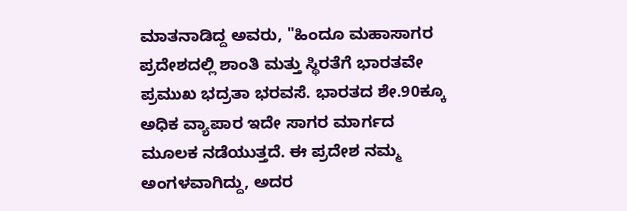ಮಾತನಾಡಿದ್ದ ಅವರು, "ಹಿಂದೂ ಮಹಾಸಾಗರ ಪ್ರದೇಶದಲ್ಲಿ ಶಾಂತಿ ಮತ್ತು ಸ್ಥಿರತೆಗೆ ಭಾರತವೇ ಪ್ರಮುಖ ಭದ್ರತಾ ಭರವಸೆ. ಭಾರತದ ಶೇ.90ಕ್ಕೂ ಅಧಿಕ ವ್ಯಾಪಾರ ಇದೇ ಸಾಗರ ಮಾರ್ಗದ ಮೂಲಕ ನಡೆಯುತ್ತದೆ. ಈ ಪ್ರದೇಶ ನಮ್ಮ ಅಂಗಳವಾಗಿದ್ದು, ಅದರ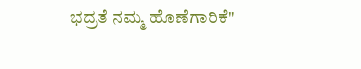ಭದ್ರತೆ ನಮ್ಮ ಹೊಣೆಗಾರಿಕೆ"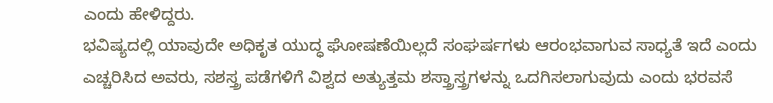ಎಂದು ಹೇಳಿದ್ದರು.
ಭವಿಷ್ಯದಲ್ಲಿ ಯಾವುದೇ ಅಧಿಕೃತ ಯುದ್ಧ ಘೋಷಣೆಯಿಲ್ಲದೆ ಸಂಘರ್ಷಗಳು ಆರಂಭವಾಗುವ ಸಾಧ್ಯತೆ ಇದೆ ಎಂದು ಎಚ್ಚರಿಸಿದ ಅವರು, ಸಶಸ್ತ್ರ ಪಡೆಗಳಿಗೆ ವಿಶ್ವದ ಅತ್ಯುತ್ತಮ ಶಸ್ತ್ರಾಸ್ತ್ರಗಳನ್ನು ಒದಗಿಸಲಾಗುವುದು ಎಂದು ಭರವಸೆ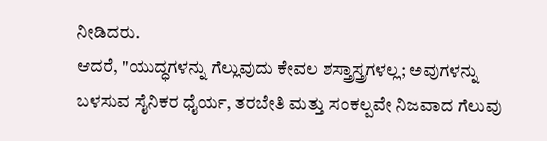ನೀಡಿದರು.
ಆದರೆ, "ಯುದ್ಧಗಳನ್ನು ಗೆಲ್ಲುವುದು ಕೇವಲ ಶಸ್ತ್ರಾಸ್ತ್ರಗಳಲ್ಲ; ಅವುಗಳನ್ನು ಬಳಸುವ ಸೈನಿಕರ ಧೈರ್ಯ, ತರಬೇತಿ ಮತ್ತು ಸಂಕಲ್ಪವೇ ನಿಜವಾದ ಗೆಲುವು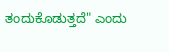ತಂದುಕೊಡುತ್ತದೆ" ಎಂದು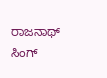ರಾಜನಾಥ್ ಸಿಂಗ್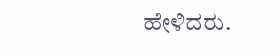ಹೇಳಿದರು.